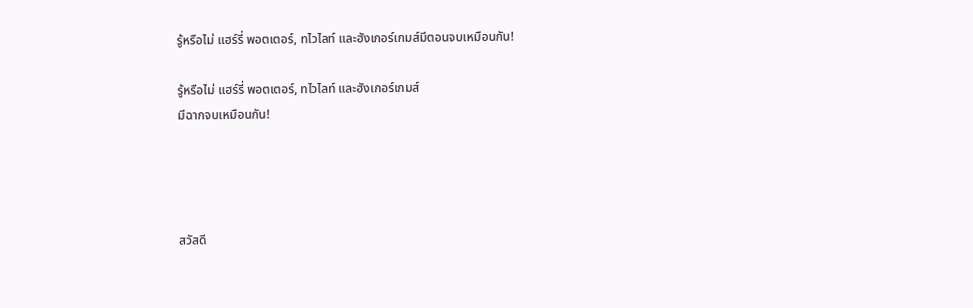รู้หรือไม่ แฮร์รี่ พอตเตอร์, ทไวไลท์ และฮังเกอร์เกมส์มีตอนจบเหมือนกัน!

รู้หรือไม่ แฮร์รี่ พอตเตอร์, ทไวไลท์ และฮังเกอร์เกมส์
มีฉากจบเหมือนกัน!




สวัสดี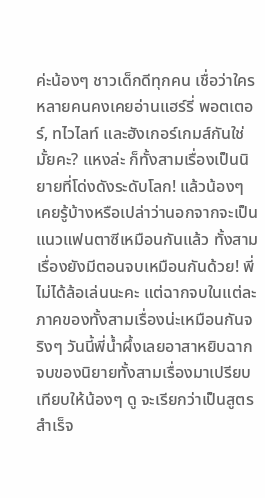ค่ะน้องๆ ชาวเด็กดีทุกคน เชื่อว่าใครหลายคนคงเคยอ่านแฮร์รี่ พอตเตอร์, ทไวไลท์ และฮังเกอร์เกมส์กันใช่มั้ยคะ? แหงล่ะ ก็ทั้งสามเรื่องเป็นนิยายที่โด่งดังระดับโลก! แล้วน้องๆ เคยรู้บ้างหรือเปล่าว่านอกจากจะเป็นแนวแฟนตาซีเหมือนกันแล้ว ทั้งสามเรื่องยังมีตอนจบเหมือนกันด้วย! พี่ไม่ได้ล้อเล่นนะคะ แต่ฉากจบในแต่ละภาคของทั้งสามเรื่องน่ะเหมือนกันจริงๆ วันนี้พี่น้ำผึ้งเลยอาสาหยิบฉากจบของนิยายทั้งสามเรื่องมาเปรียบเทียบให้น้องๆ ดู จะเรียกว่าเป็นสูตรสำเร็จ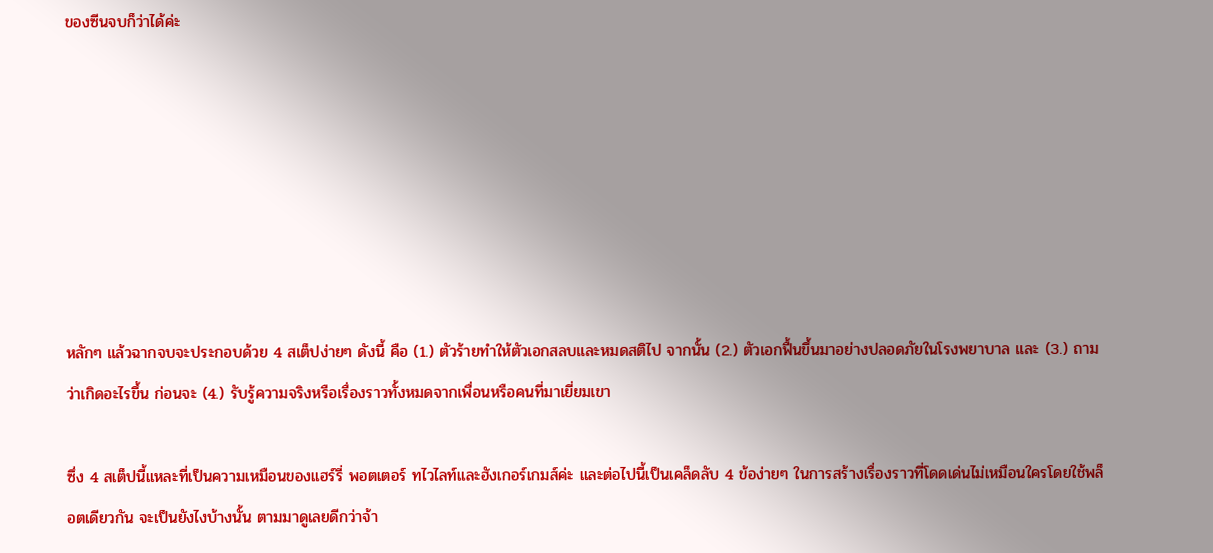ของซีนจบก็ว่าได้ค่ะ







หลักๆ แล้วฉากจบจะประกอบด้วย 4 สเต็ปง่ายๆ ดังนี้ คือ (1.) ตัวร้ายทำให้ตัวเอกสลบและหมดสติไป จากนั้น (2.) ตัวเอกฟื้นขึ้นมาอย่างปลอดภัยในโรงพยาบาล และ (3.) ถามว่าเกิดอะไรขึ้น ก่อนจะ (4.) รับรู้ความจริงหรือเรื่องราวทั้งหมดจากเพื่อนหรือคนที่มาเยี่ยมเขา

ซึ่ง 4 สเต็ปนี้แหละที่เป็นความเหมือนของแฮร์รี่ พอตเตอร์ ทไวไลท์และฮังเกอร์เกมส์ค่ะ และต่อไปนี้เป็นเคล็ดลับ 4 ข้อง่ายๆ ในการสร้างเรื่องราวที่โดดเด่นไม่เหมือนใครโดยใช้พล็อตเดียวกัน จะเป็นยังไงบ้างนั้น ตามมาดูเลยดีกว่าจ้า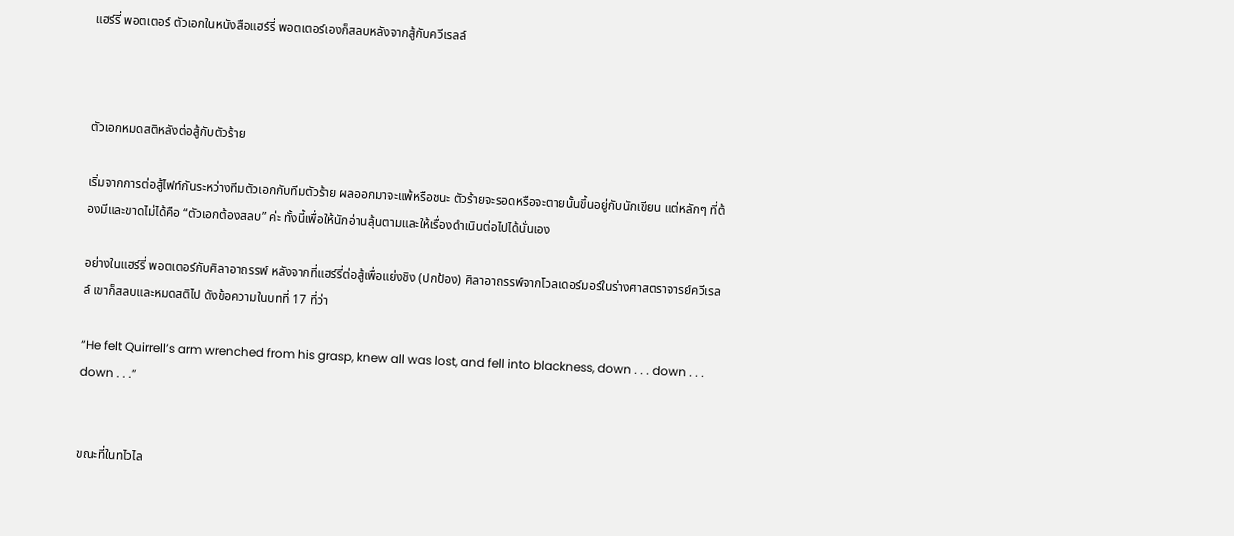แฮร์รี่ พอตเตอร์ ตัวเอกในหนังสือแฮร์รี่ พอตเตอร์เองก็สลบหลังจากสู้กับควีเรลล์



ตัวเอกหมดสติหลังต่อสู้กับตัวร้าย

เริ่มจากการต่อสู้ไฟท์กันระหว่างทีมตัวเอกกับทีมตัวร้าย ผลออกมาจะแพ้หรือชนะ ตัวร้ายจะรอดหรือจะตายนั้นขึ้นอยู่กับนักเขียน แต่หลักๆ ที่ต้องมีและขาดไม่ได้คือ “ตัวเอกต้องสลบ” ค่ะ ทั้งนี้เพื่อให้นักอ่านลุ้นตามและให้เรื่องดำเนินต่อไปได้นั่นเอง

อย่างในแฮร์รี่ พอตเตอร์กับศิลาอาถรรพ์ หลังจากที่แฮร์รี่ต่อสู้เพื่อแย่งชิง (ปกป้อง) ศิลาอาถรรพ์จากโวลเดอร์มอร์ในร่างศาสตราจารย์ควีเรลล์ เขาก็สลบและหมดสติไป ดังข้อความในบทที่ 17 ที่ว่า

“He felt Quirrell’s arm wrenched from his grasp, knew all was lost, and fell into blackness, down . . . down . . . down . . .”


ขณะที่ในทไวไล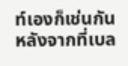ท์เองก็เช่นกัน หลังจากที่เบล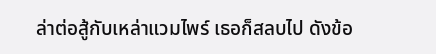ล่าต่อสู้กับเหล่าแวมไพร์ เธอก็สลบไป ดังข้อ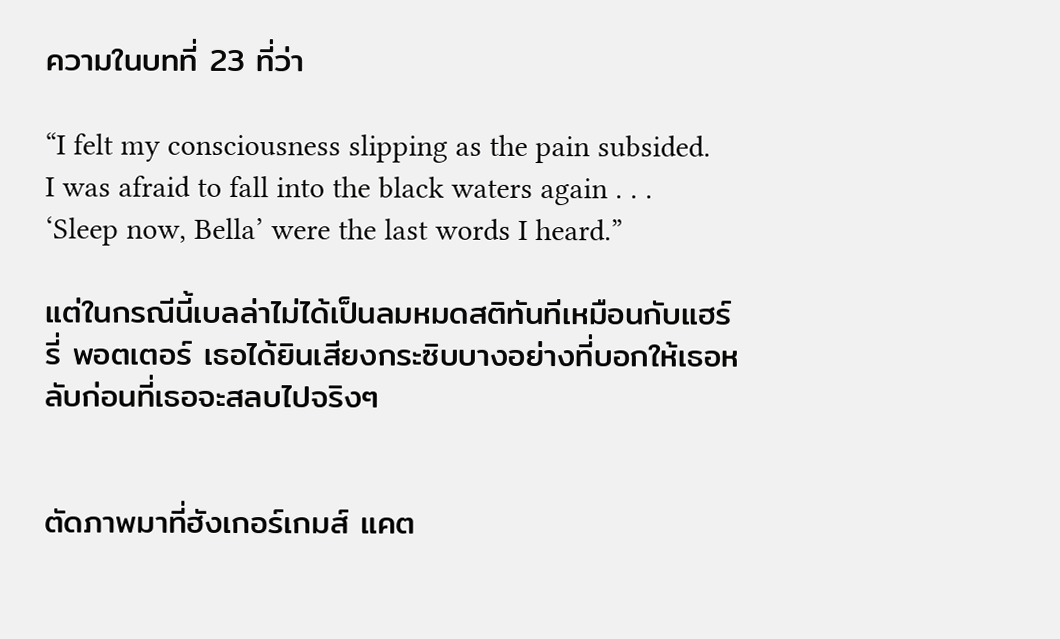ความในบทที่ 23 ที่ว่า

“I felt my consciousness slipping as the pain subsided.  I was afraid to fall into the black waters again . . . ‘Sleep now, Bella’ were the last words I heard.”

แต่ในกรณีนี้เบลล่าไม่ได้เป็นลมหมดสติทันทีเหมือนกับแฮร์รี่ พอตเตอร์ เธอได้ยินเสียงกระซิบบางอย่างที่บอกให้เธอหลับก่อนที่เธอจะสลบไปจริงๆ


ตัดภาพมาที่ฮังเกอร์เกมส์ แคต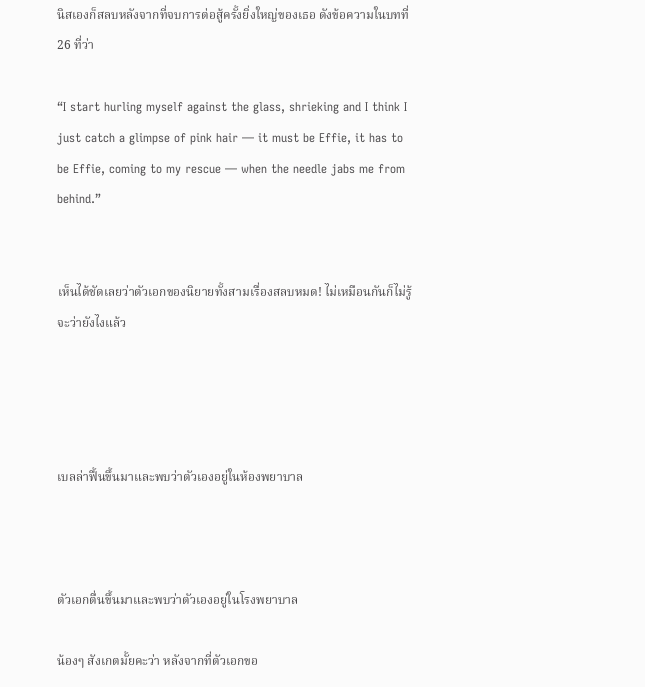นิสเองก็สลบหลังจากที่จบการต่อสู้ครั้งยิ่งใหญ่ของเธอ ดังข้อความในบทที่ 26 ที่ว่า

“I start hurling myself against the glass, shrieking and I think I just catch a glimpse of pink hair — it must be Effie, it has to be Effie, coming to my rescue — when the needle jabs me from behind.”


เห็นได้ชัดเลยว่าตัวเอกของนิยายทั้งสามเรื่องสลบหมด! ไม่เหมือนกันก็ไม่รู้จะว่ายังไงแล้ว




เบลล่าฟื้นขึ้นมาและพบว่าตัวเองอยู่ในห้องพยาบาล



ตัวเอกตื่นขึ้นมาและพบว่าตัวเองอยู่ในโรงพยาบาล

น้องๆ สังเกตมั้ยคะว่า หลังจากที่ตัวเอกขอ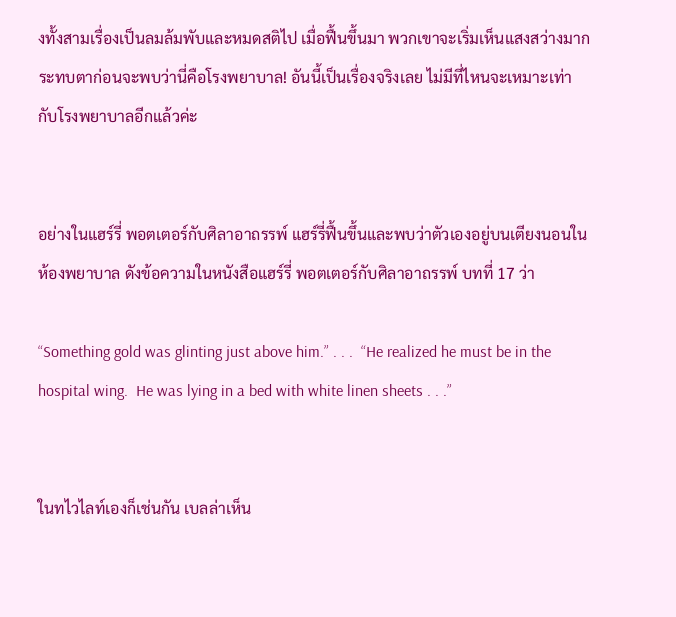งทั้งสามเรื่องเป็นลมล้มพับและหมดสติไป เมื่อฟื้นขึ้นมา พวกเขาจะเริ่มเห็นแสงสว่างมากระทบตาก่อนจะพบว่านี่คือโรงพยาบาล! อันนี้เป็นเรื่องจริงเลย ไม่มีที่ไหนจะเหมาะเท่ากับโรงพยาบาลอีกแล้วค่ะ


อย่างในแฮร์รี่ พอตเตอร์กับศิลาอาถรรพ์ แฮร์รี่ฟื้นขึ้นและพบว่าตัวเองอยู่บนเตียงนอนในห้องพยาบาล ดังข้อความในหนังสือแฮร์รี่ พอตเตอร์กับศิลาอาถรรพ์ บทที่ 17 ว่า

“Something gold was glinting just above him.” . . .  “He realized he must be in the hospital wing.  He was lying in a bed with white linen sheets . . .”


ในทไวไลท์เองก็เช่นกัน เบลล่าเห็น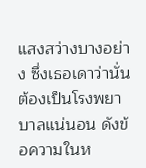แสงสว่างบางอย่าง ซึ่งเธอเดาว่านั่นต้องเป็นโรงพยาบาลแน่นอน ดังข้อความในห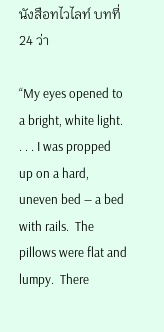นังสือทไวไลท์ บทที่ 24 ว่า

“My eyes opened to a bright, white light. . . . I was propped up on a hard, uneven bed — a bed with rails.  The pillows were flat and lumpy.  There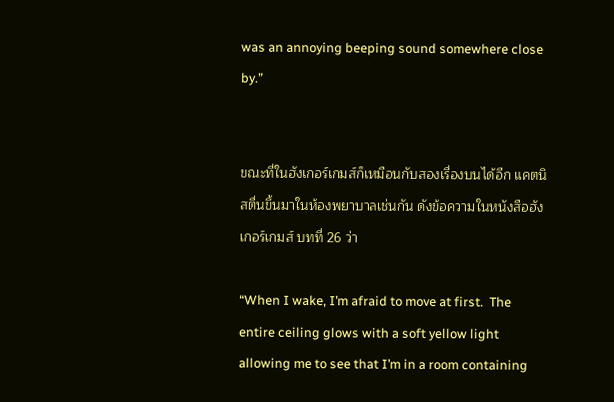was an annoying beeping sound somewhere close by.”


ขณะที่ในฮังเกอร์เกมส์ก็เหมือนกับสองเรื่องบนได้อีก แคตนิสตื่นขึ้นมาในห้องพยาบาลเช่นกัน ดังข้อความในหนังสือฮังเกอร์เกมส์ บทที่ 26 ว่า

“When I wake, I’m afraid to move at first.  The entire ceiling glows with a soft yellow light allowing me to see that I’m in a room containing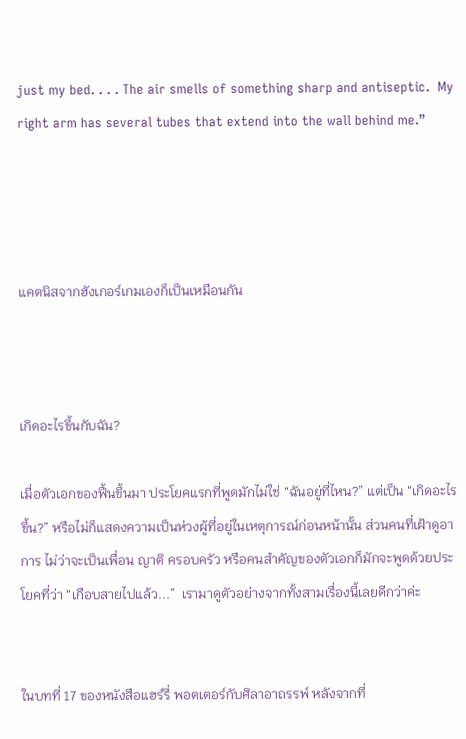just my bed. . . . The air smells of something sharp and antiseptic.  My right arm has several tubes that extend into the wall behind me.”




แคตนิสจากฮังเกอร์เกมเองก็เป็นเหมือนกัน



เกิดอะไรขึ้นกับฉัน?

เมื่อตัวเอกของฟื้นขึ้นมา ประโยคแรกที่พูดมักไม่ใช่ “ฉันอยู่ที่ไหน?” แต่เป็น “เกิดอะไรขึ้น?” หรือไม่ก็แสดงความเป็นห่วงผู้ที่อยู่ในเหตุการณ์ก่อนหน้านั้น ส่วนคนที่เฝ้าดูอาการ ไม่ว่าจะเป็นเพื่อน ญาติ ครอบครัว หรือคนสำคัญของตัวเอกก็มักจะพูดด้วยประโยคที่ว่า “เกือบสายไปแล้ว...”  เรามาดูตัวอย่างจากทั้งสามเรื่องนี้เลยดีกว่าค่ะ


ในบทที่ 17 ของหนังสือแฮร์รี่ พอตเตอร์กับศิลาอาถรรพ์ หลังจากที่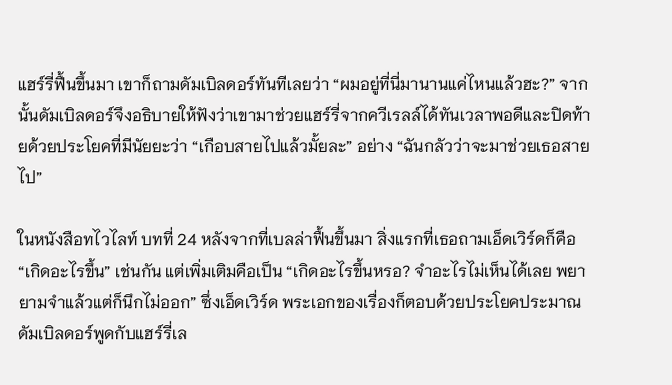แฮร์รี่ฟื้นขึ้นมา เขาก็ถามดัมเบิลดอร์ทันทีเลยว่า “ผมอยู่ที่นี่มานานแค่ไหนแล้วฮะ?” จากนั้นดัมเบิลดอร์จึงอธิบายให้ฟังว่าเขามาช่วยแฮร์รี่จากควีเรลล์ได้ทันเวลาพอดีและปิดท้ายด้วยประโยคที่มีนัยยะว่า “เกือบสายไปแล้วมั้ยละ” อย่าง “ฉันกลัวว่าจะมาช่วยเธอสายไป”

ในหนังสือทไวไลท์ บทที่ 24 หลังจากที่เบลล่าฟื้นขึ้นมา สิ่งแรกที่เธอถามเอ็ดเวิร์ดก็คือ “เกิดอะไรขึ้น” เช่นกัน แต่เพิ่มเติมคือเป็น “เกิดอะไรขึ้นหรอ? จำอะไรไม่เห็นได้เลย พยายามจำแล้วแต่ก็นึกไม่ออก” ซึ่งเอ็ดเวิร์ด พระเอกของเรื่องก็ตอบด้วยประโยคประมาณดัมเบิลดอร์พูดกับแฮร์รี่เล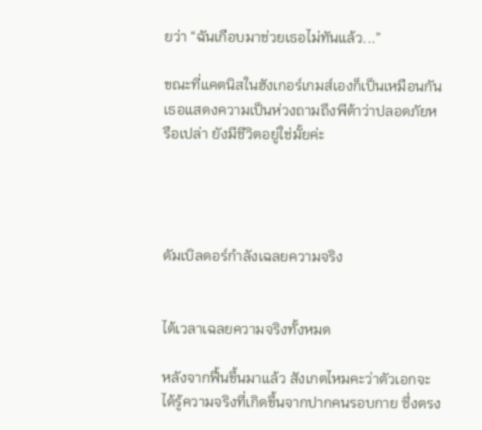ยว่า “ฉันเกือบมาช่วยเธอไม่ทันแล้ว...”

ขณะที่แคตนิสในฮังเกอร์เกมส์เองก็เป็นเหมือนกัน เธอแสดงความเป็นห่วงถามถึงพีต้าว่าปลอดภัยหรือเปล่า ยังมีชีวิตอยู่ใช่มั้ยค่ะ




ดัมเบิลดอร์กำลังเฉลยความจริง


ได้เวลาเฉลยความจริงทั้งหมด

หลังจากฟื้นขึ้นมาแล้ว สังเกตไหมคะว่าตัวเอกจะได้รู้ความจริงที่เกิดขึ้นจากปากคนรอบกาย ซึ่งตรง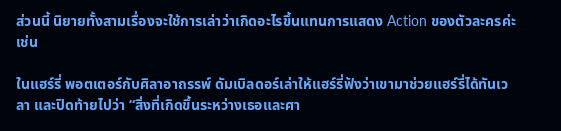ส่วนนี้ นิยายทั้งสามเรื่องจะใช้การเล่าว่าเกิดอะไรขึ้นแทนการแสดง Action ของตัวละครค่ะ เช่น

ในแฮร์รี่ พอตเตอร์กับศิลาอาถรรพ์ ดัมเบิลดอร์เล่าให้แฮร์รี่ฟังว่าเขามาช่วยแฮร์รี่ได้ทันเวลา และปิดท้ายไปว่า “สิ่งที่เกิดขึ้นระหว่างเธอและศา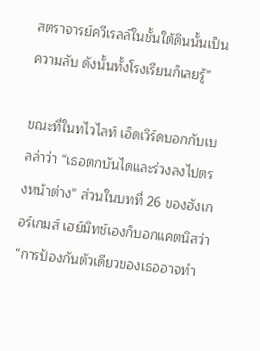สตราจารย์ควีเรลล์ในชั้นใต้ดินนั้นเป็นความลับ ดังนั้นทั้งโรงเรียนก็เลยรู้”

ขณะที่ในทไวไลท์ เอ็ดเวิร์ดบอกกับเบลล่าว่า “เธอตกบันไดและร่วงลงไปตรงหน้าต่าง” ส่วนในบทที่ 26 ของฮังเกอร์เกมส์ เฮย์มิทช์เองก็บอกแคตนิสว่า “การป้องกันตัวเดียวของเธออาจทำ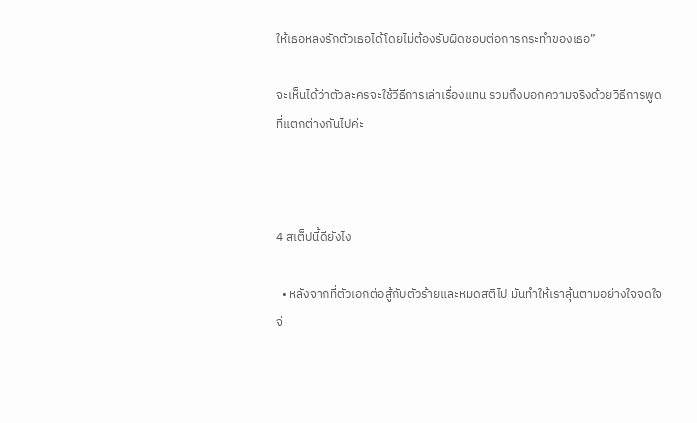ให้เธอหลงรักตัวเธอได้โดยไม่ต้องรับผิดชอบต่อการกระทำของเธอ”

จะเห็นได้ว่าตัวละครจะใช้วีธีการเล่าเรื่องแทน รวมถึงบอกความจริงด้วยวิธีการพูดที่แตกต่างกันไปค่ะ



4 สเต็ปนี้ดียังไง

  • หลังจากที่ตัวเอกต่อสู้กับตัวร้ายและหมดสติไป มันทำให้เราลุ้นตามอย่างใจจดใจจ่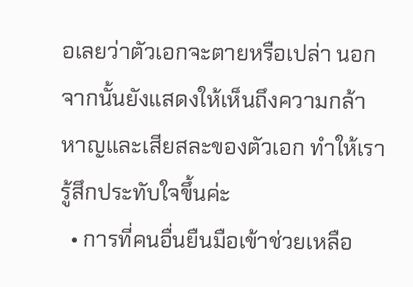อเลยว่าตัวเอกจะตายหรือเปล่า นอกจากนั้นยังแสดงให้เห็นถึงความกล้าหาญและเสียสละของตัวเอก ทำให้เรารู้สึกประทับใจขึ้นค่ะ
  • การที่คนอื่นยืนมือเข้าช่วยเหลือ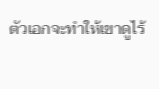ตัวเอกจะทำให้เขาดูไร้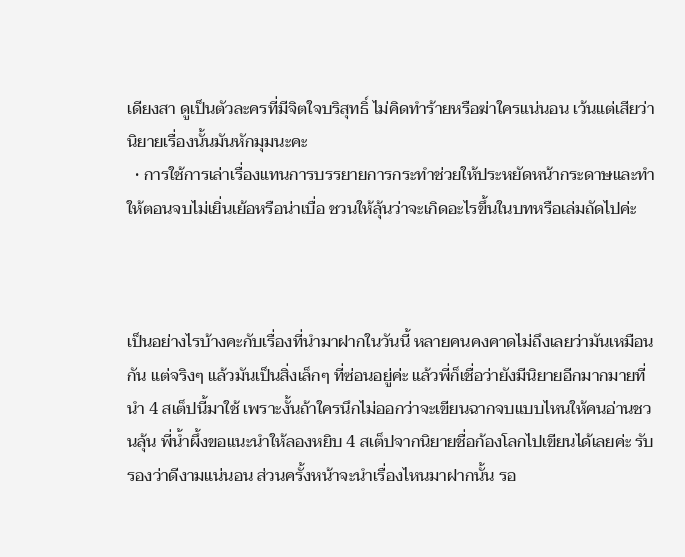เดียงสา ดูเป็นตัวละครที่มีจิตใจบริสุทธิ์ ไม่คิดทำร้ายหรือฆ่าใครแน่นอน เว้นแต่เสียว่านิยายเรื่องนั้นมันหักมุมนะคะ
  • การใช้การเล่าเรื่องแทนการบรรยายการกระทำช่วยให้ประหยัดหน้ากระดาษและทำให้ตอนจบไม่เยิ่นเย้อหรือน่าเบื่อ ชวนให้ลุ้นว่าจะเกิดอะไรขึ้นในบทหรือเล่มถัดไปค่ะ



เป็นอย่างไรบ้างคะกับเรื่องที่นำมาฝากในวันนี้ หลายคนคงคาดไม่ถึงเลยว่ามันเหมือนกัน แต่จริงๆ แล้วมันเป็นสิ่งเล็กๆ ที่ซ่อนอยู่ค่ะ แล้วพี่ก็เชื่อว่ายังมีนิยายอีกมากมายที่นำ 4 สเต็ปนี้มาใช้ เพราะงั้นถ้าใครนึกไม่ออกว่าจะเขียนฉากจบแบบไหนให้คนอ่านชวนลุ้น พี่น้ำผึ้งขอแนะนำให้ลองหยิบ 4 สเต็ปจากนิยายชื่อก้องโลกไปเขียนได้เลยค่ะ รับรองว่าดีงามแน่นอน ส่วนครั้งหน้าจะนำเรื่องไหนมาฝากนั้น รอ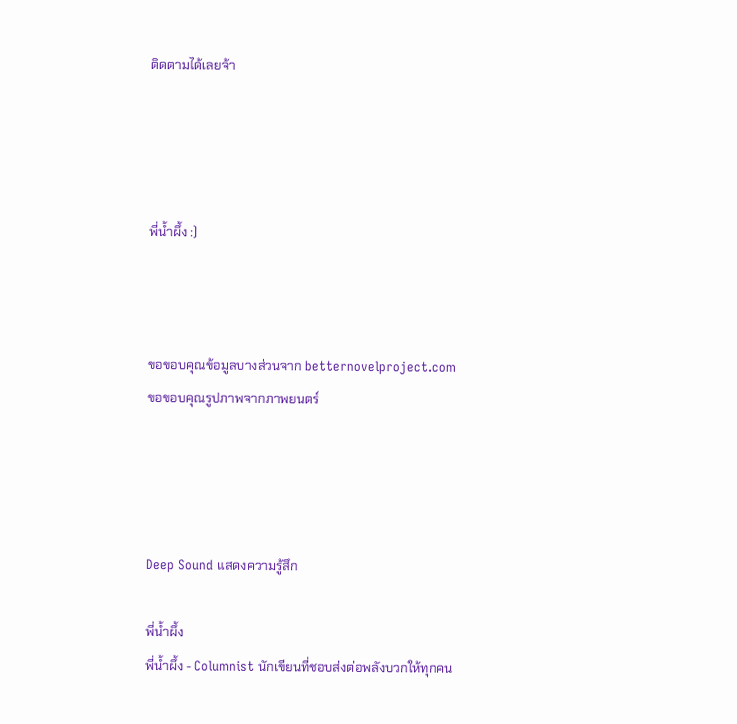ติดตามได้เลยจ้า




พี่น้ำผึ้ง :)



ขอขอบคุณข้อมูลบางส่วนจาก betternovelproject.com
ขอขอบคุณรูปภาพจากภาพยนตร์




Deep Sound แสดงความรู้สึก

พี่น้ำผึ้ง
พี่น้ำผึ้ง - Columnist นักเขียนที่ชอบส่งต่อพลังบวกให้ทุกคน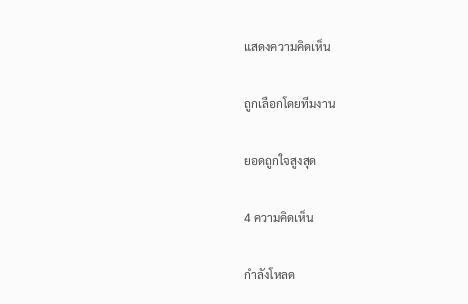แสดงความคิดเห็น

ถูกเลือกโดยทีมงาน

ยอดถูกใจสูงสุด

4 ความคิดเห็น

กำลังโหลด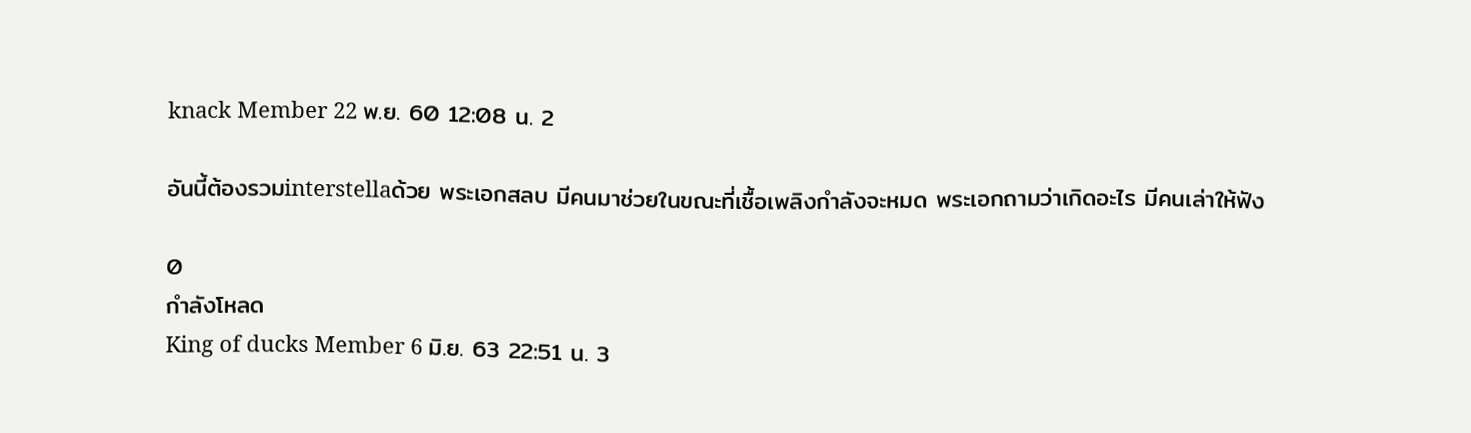knack Member 22 พ.ย. 60 12:08 น. 2

อันนี้ต้องรวมinterstellaด้วย พระเอกสลบ มีคนมาช่วยในขณะที่เชื้อเพลิงกำลังจะหมด พระเอกถามว่าเกิดอะไร มีคนเล่าให้ฟัง

0
กำลังโหลด
King of ducks Member 6 มิ.ย. 63 22:51 น. 3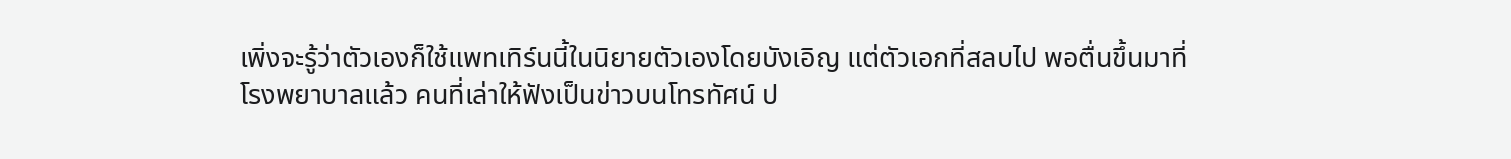เพิ่งจะรู้ว่าตัวเองก็ใช้แพทเทิร์นนี้ในนิยายตัวเองโดยบังเอิญ แต่ตัวเอกที่สลบไป พอตื่นขึ้นมาที่โรงพยาบาลแล้ว คนที่เล่าให้ฟังเป็นข่าวบนโทรทัศน์ ป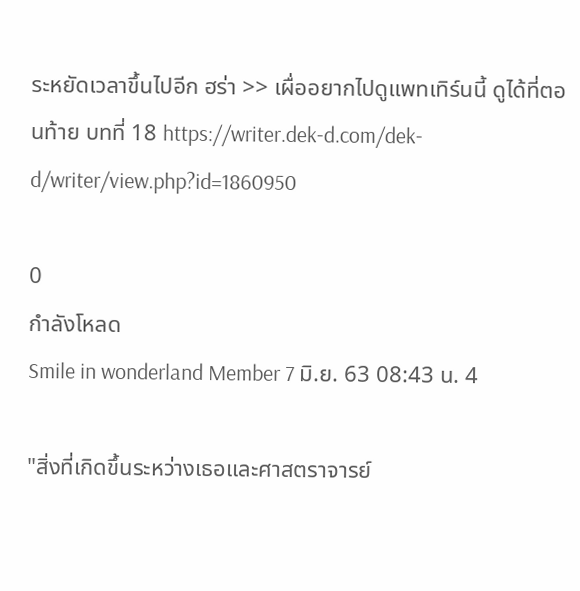ระหยัดเวลาขึ้นไปอีก ฮร่า >> เผื่ออยากไปดูแพทเทิร์นนี้ ดูได้ที่ตอนท้าย บทที่ 18 https://writer.dek-d.com/dek-d/writer/view.php?id=1860950

0
กำลังโหลด
Smile in wonderland Member 7 มิ.ย. 63 08:43 น. 4

"สิ่งที่เกิดขึ้นระหว่างเธอและศาสตราจารย์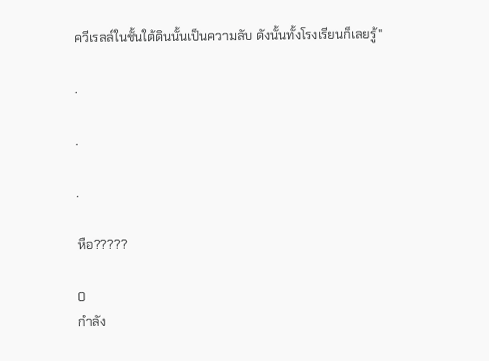ควีเรลล์ในชั้นใต้ดินนั้นเป็นความลับ ดังนั้นทั้งโรงเรียนก็เลยรู้"

.

.

.

หือ?????

0
กำลัง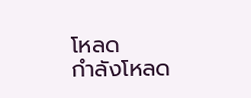โหลด
กำลังโหลด